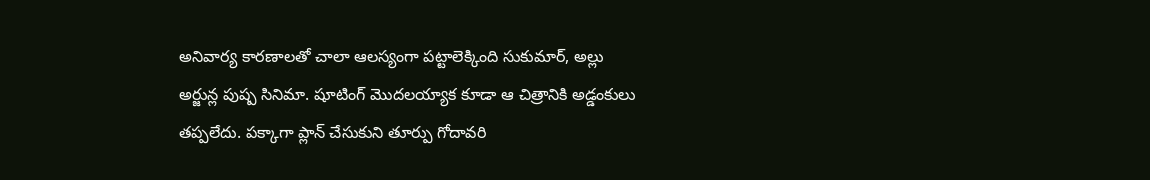అనివార్య కారణాలతో చాలా ఆలస్యంగా పట్టాలెక్కింది సుకుమార్, అల్లు అర్జున్ల పుష్ప సినిమా. షూటింగ్ మొదలయ్యాక కూడా ఆ చిత్రానికి అడ్డంకులు తప్పలేదు. పక్కాగా ప్లాన్ చేసుకుని తూర్పు గోదావరి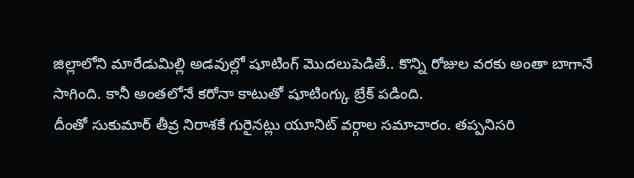జిల్లాలోని మారేడుమిల్లి అడవుల్లో షూటింగ్ మొదలుపెడితే.. కొన్ని రోజుల వరకు అంతా బాగానే సాగింది. కానీ అంతలోనే కరోనా కాటుతో షూటింగ్కు బ్రేక్ పడింది.
దీంతో సుకుమార్ తీవ్ర నిరాశకే గురైనట్లు యూనిట్ వర్గాల సమాచారం. తప్పనిసరి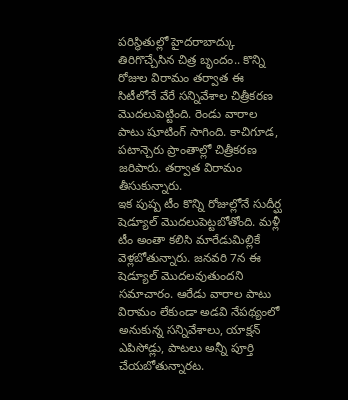పరిస్థితుల్లో హైదరాబాద్కు తిరిగొచ్చేసిన చిత్ర బృందం.. కొన్ని రోజుల విరామం తర్వాత ఈ సిటీలోనే వేరే సన్నివేశాల చిత్రీకరణ మొదలుపెట్టింది. రెండు వారాల పాటు షూటింగ్ సాగింది. కాచిగూడ, పటాన్చెరు ప్రాంతాల్లో చిత్రీకరణ జరిపారు. తర్వాత విరామం తీసుకున్నారు.
ఇక పుష్ప టీం కొన్ని రోజుల్లోనే సుదీర్ఘ షెడ్యూల్ మొదలుపెట్టబోతోంది. మళ్లీ టీం అంతా కలిసి మారేడుమిల్లికే వెళ్లబోతున్నారు. జనవరి 7న ఈ షెడ్యూల్ మొదలవుతుందని సమాచారం. ఆరేడు వారాల పాటు విరామం లేకుండా అడవి నేపథ్యంలో అనుకున్న సన్నివేశాలు, యాక్షన్ ఎపిసోడ్లు, పాటలు అన్నీ పూర్తి చేయబోతున్నారట.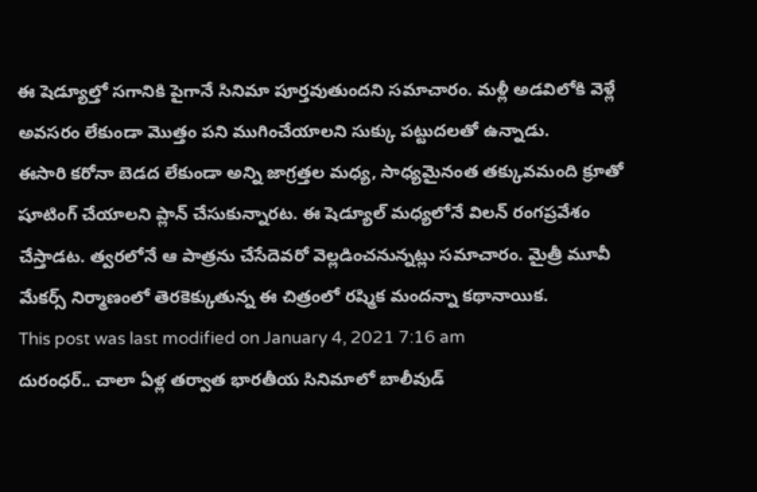ఈ షెడ్యూల్తో సగానికి పైగానే సినిమా పూర్తవుతుందని సమాచారం. మళ్లీ అడవిలోకి వెళ్లే అవసరం లేకుండా మొత్తం పని ముగించేయాలని సుక్కు పట్టుదలతో ఉన్నాడు.
ఈసారి కరోనా బెడద లేకుండా అన్ని జాగ్రత్తల మధ్య, సాధ్యమైనంత తక్కువమంది క్రూతో షూటింగ్ చేయాలని ప్లాన్ చేసుకున్నారట. ఈ షెడ్యూల్ మధ్యలోనే విలన్ రంగప్రవేశం చేస్తాడట. త్వరలోనే ఆ పాత్రను చేసేదెవరో వెల్లడించనున్నట్లు సమాచారం. మైత్రీ మూవీ మేకర్స్ నిర్మాణంలో తెరకెక్కుతున్న ఈ చిత్రంలో రష్మిక మందన్నా కథానాయిక.
This post was last modified on January 4, 2021 7:16 am
దురంధర్.. చాలా ఏళ్ల తర్వాత భారతీయ సినిమాలో బాలీవుడ్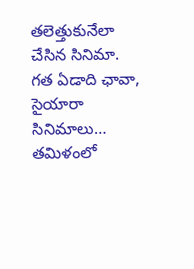తలెత్తుకునేలా చేసిన సినిమా. గత ఏడాది ఛావా, సైయారా సినిమాలు…
తమిళంలో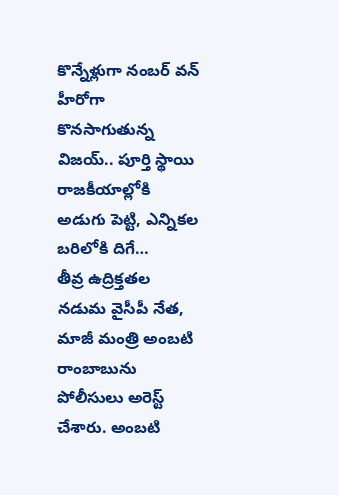కొన్నేళ్లుగా నంబర్ వన్ హీరోగా కొనసాగుతున్న విజయ్.. పూర్తి స్థాయి రాజకీయాల్లోకి అడుగు పెట్టి, ఎన్నికల బరిలోకి దిగే…
తీవ్ర ఉద్రిక్తతల నడుమ వైసీపీ నేత, మాజీ మంత్రి అంబటి రాంబాబును పోలీసులు అరెస్ట్ చేశారు. అంబటి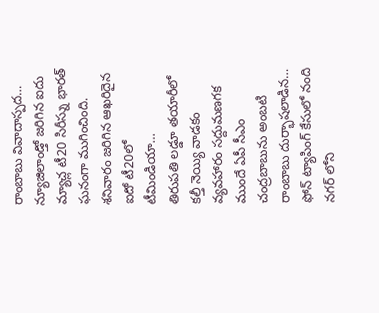రాంబాబు వివాదాస్పద…
న్యూజిలాండ్తో జరిగిన ఐదు మ్యాచ్ల టీ20 సిరీస్ను భారత్ ఘనంగా ముగించింది. శనివారం జరిగిన ఆఖరిదైన ఐదో టీ20లో టీమిండియా…
తిరుపతి లడ్డూ తయారీలో కల్తీ నెయ్యి వాడకం వ్యవహారం సద్దుమణగక ముందే ఏపీ సీఎం చంద్రబాబును అంబటి రాంబాబు దుర్భాషలాడిన…
ఫోన్ ట్యాపింగ్ కేసులో నంది నగర్ లోని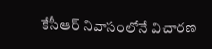కేసీఆర్ నివాసంలోనే విచారణ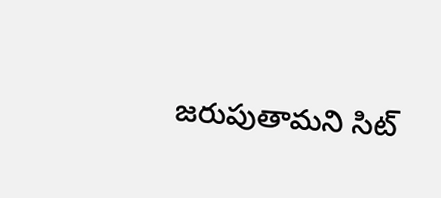జరుపుతామని సిట్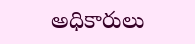అధికారులు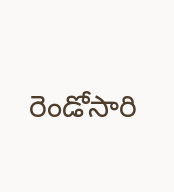రెండోసారి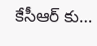కేసీఆర్ కు…